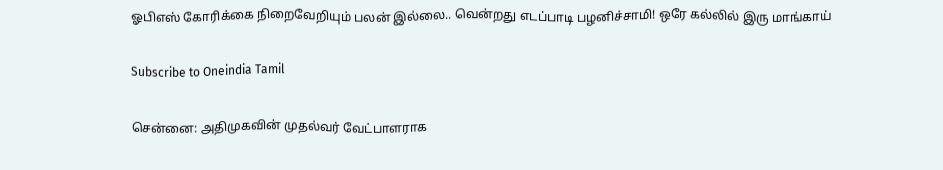ஓபிஎஸ் கோரிக்கை நிறைவேறியும் பலன் இல்லை.. வென்றது எடப்பாடி பழனிச்சாமி! ஒரே கல்லில் இரு மாங்காய்

Subscribe to Oneindia Tamil

சென்னை: அதிமுகவின் முதல்வர் வேட்பாளராக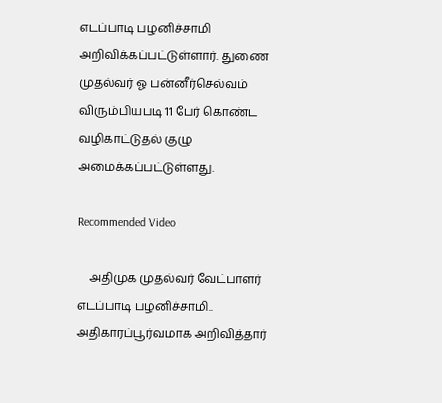எடப்பாடி பழனிச்சாமி அறிவிக்கப்பட்டுள்ளார். துணை முதல்வர் ஓ பன்னீர்செல்வம் விரும்பியபடி 11 பேர் கொண்ட வழிகாட்டுதல் குழு அமைக்கப்பட்டுள்ளது.

Recommended Video

    அதிமுக முதல்வர் வேட்பாளர் எடப்பாடி பழனிச்சாமி.. அதிகாரப்பூர்வமாக அறிவித்தார்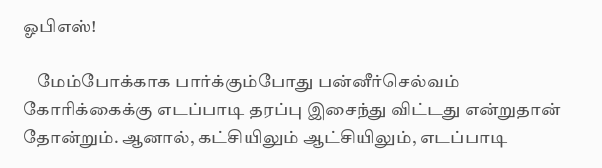ஓபிஎஸ்!

    மேம்போக்காக பார்க்கும்போது பன்னீர்செல்வம் கோரிக்கைக்கு எடப்பாடி தரப்பு இசைந்து விட்டது என்றுதான் தோன்றும். ஆனால், கட்சியிலும் ஆட்சியிலும், எடப்பாடி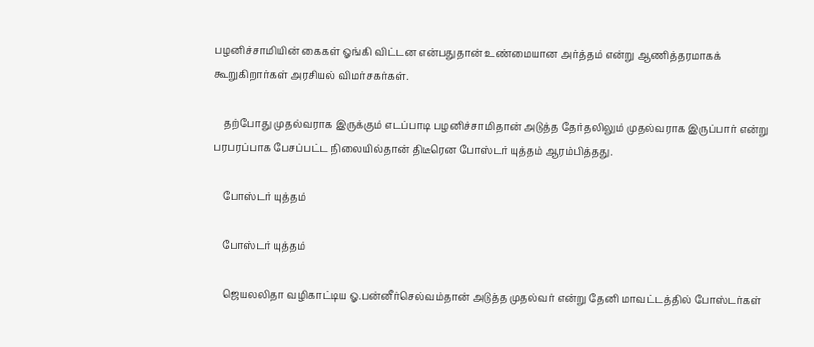பழனிச்சாமியின் கைகள் ஓங்கி விட்டன என்பதுதான் உண்மையான அர்த்தம் என்று ஆணித்தரமாகக் கூறுகிறார்கள் அரசியல் விமர்சகர்கள்.

    தற்போது முதல்வராக இருக்கும் எடப்பாடி பழனிச்சாமிதான் அடுத்த தேர்தலிலும் முதல்வராக இருப்பார் என்று பரபரப்பாக பேசப்பட்ட நிலையில்தான் திடீரென போஸ்டர் யுத்தம் ஆரம்பித்தது.

    போஸ்டர் யுத்தம்

    போஸ்டர் யுத்தம்

    ஜெயலலிதா வழிகாட்டிய ஓ.பன்னீர்செல்வம்தான் அடுத்த முதல்வர் என்று தேனி மாவட்டத்தில் போஸ்டர்கள்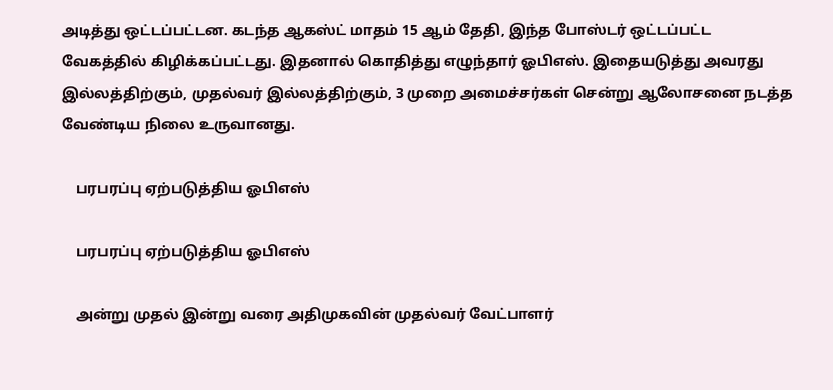அடித்து ஒட்டப்பட்டன. கடந்த ஆகஸ்ட் மாதம் 15 ஆம் தேதி, இந்த போஸ்டர் ஒட்டப்பட்ட வேகத்தில் கிழிக்கப்பட்டது. இதனால் கொதித்து எழுந்தார் ஓபிஎஸ். இதையடுத்து அவரது இல்லத்திற்கும், முதல்வர் இல்லத்திற்கும், 3 முறை அமைச்சர்கள் சென்று ஆலோசனை நடத்த வேண்டிய நிலை உருவானது.

    பரபரப்பு ஏற்படுத்திய ஓபிஎஸ்

    பரபரப்பு ஏற்படுத்திய ஓபிஎஸ்

    அன்று முதல் இன்று வரை அதிமுகவின் முதல்வர் வேட்பாளர்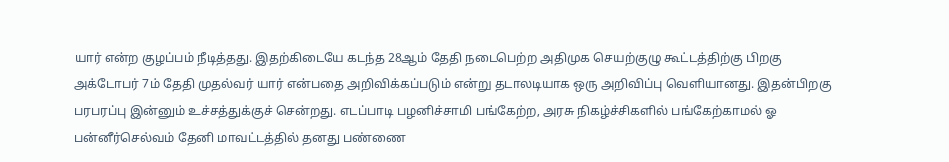யார் என்ற குழப்பம் நீடித்தது. இதற்கிடையே கடந்த 28ஆம் தேதி நடைபெற்ற அதிமுக செயற்குழு கூட்டத்திற்கு பிறகு அக்டோபர் 7ம் தேதி முதல்வர் யார் என்பதை அறிவிக்கப்படும் என்று தடாலடியாக ஒரு அறிவிப்பு வெளியானது. இதன்பிறகு பரபரப்பு இன்னும் உச்சத்துக்குச் சென்றது. எடப்பாடி பழனிச்சாமி பங்கேற்ற, அரசு நிகழ்ச்சிகளில் பங்கேற்காமல் ஓ பன்னீர்செல்வம் தேனி மாவட்டத்தில் தனது பண்ணை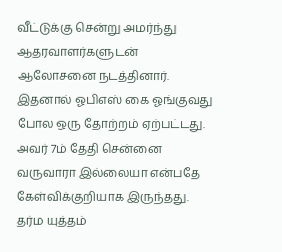வீட்டுக்கு சென்று அமர்ந்து ஆதரவாளர்களுடன் ஆலோசனை நடத்தினார். இதனால் ஓபிஎஸ் கை ஓங்குவது போல ஒரு தோற்றம் ஏற்பட்டது. அவர் 7ம் தேதி சென்னை வருவாரா இல்லையா என்பதே கேள்விக்குறியாக இருந்தது. தர்ம யுத்தம்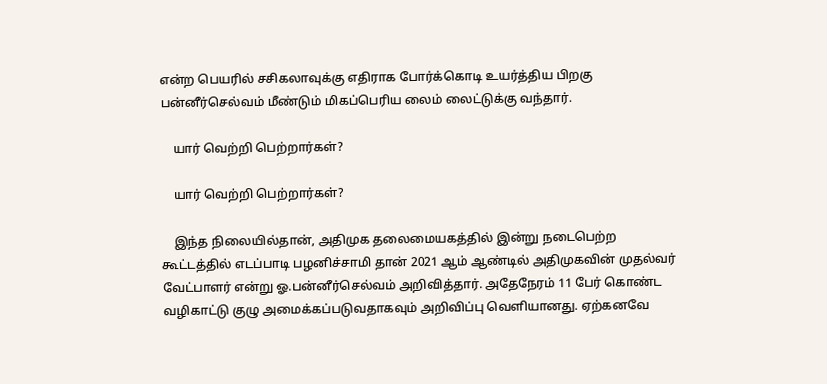என்ற பெயரில் சசிகலாவுக்கு எதிராக போர்க்கொடி உயர்த்திய பிறகு பன்னீர்செல்வம் மீண்டும் மிகப்பெரிய லைம் லைட்டுக்கு வந்தார்.

    யார் வெற்றி பெற்றார்கள்?

    யார் வெற்றி பெற்றார்கள்?

    இந்த நிலையில்தான், அதிமுக தலைமையகத்தில் இன்று நடைபெற்ற கூட்டத்தில் எடப்பாடி பழனிச்சாமி தான் 2021 ஆம் ஆண்டில் அதிமுகவின் முதல்வர் வேட்பாளர் என்று ஓ.பன்னீர்செல்வம் அறிவித்தார். அதேநேரம் 11 பேர் கொண்ட வழிகாட்டு குழு அமைக்கப்படுவதாகவும் அறிவிப்பு வெளியானது. ஏற்கனவே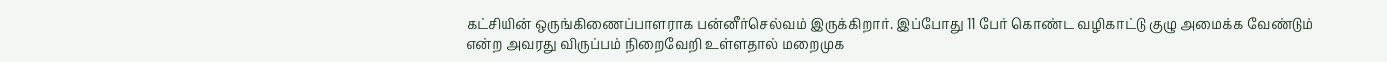கட்சியின் ஒருங்கிணைப்பாளராக பன்னீர்செல்வம் இருக்கிறார். இப்போது 11 பேர் கொண்ட வழிகாட்டு குழு அமைக்க வேண்டும் என்ற அவரது விருப்பம் நிறைவேறி உள்ளதால் மறைமுக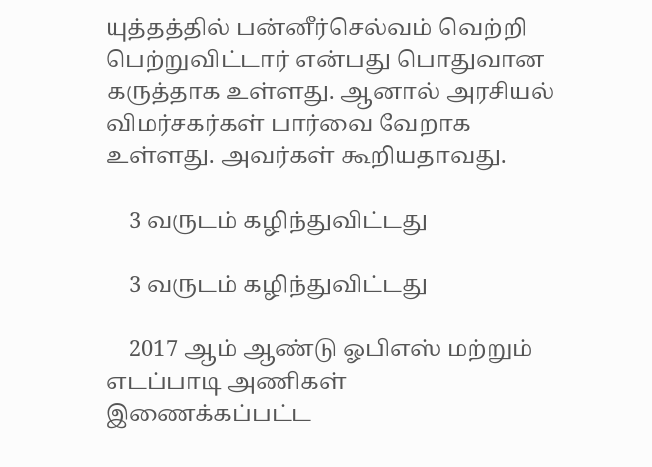யுத்தத்தில் பன்னீர்செல்வம் வெற்றி பெற்றுவிட்டார் என்பது பொதுவான கருத்தாக உள்ளது. ஆனால் அரசியல் விமர்சகர்கள் பார்வை வேறாக உள்ளது. அவர்கள் கூறியதாவது.

    3 வருடம் கழிந்துவிட்டது

    3 வருடம் கழிந்துவிட்டது

    2017 ஆம் ஆண்டு ஓபிஎஸ் மற்றும் எடப்பாடி அணிகள் இணைக்கப்பட்ட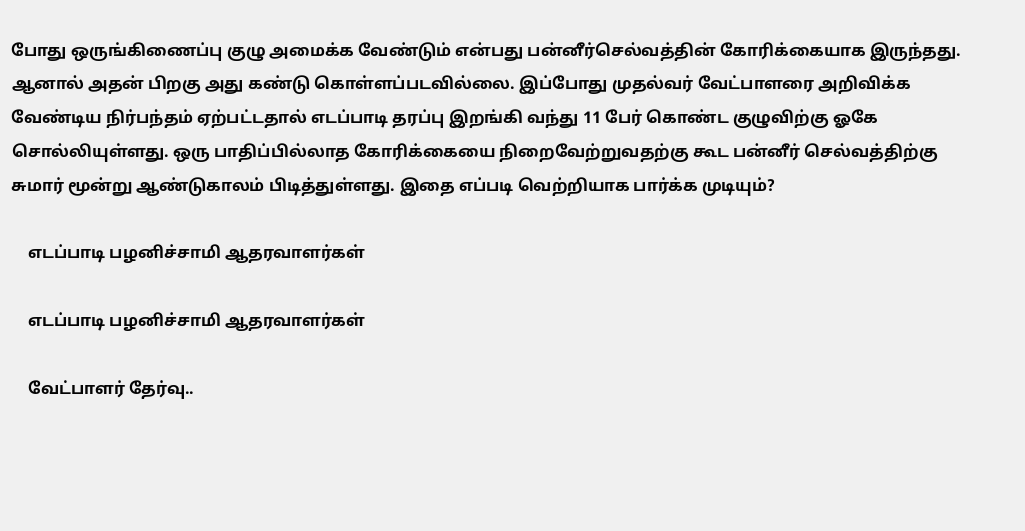போது ஒருங்கிணைப்பு குழு அமைக்க வேண்டும் என்பது பன்னீர்செல்வத்தின் கோரிக்கையாக இருந்தது. ஆனால் அதன் பிறகு அது கண்டு கொள்ளப்படவில்லை. இப்போது முதல்வர் வேட்பாளரை அறிவிக்க வேண்டிய நிர்பந்தம் ஏற்பட்டதால் எடப்பாடி தரப்பு இறங்கி வந்து 11 பேர் கொண்ட குழுவிற்கு ஓகே சொல்லியுள்ளது. ஒரு பாதிப்பில்லாத கோரிக்கையை நிறைவேற்றுவதற்கு கூட பன்னீர் செல்வத்திற்கு சுமார் மூன்று ஆண்டுகாலம் பிடித்துள்ளது. இதை எப்படி வெற்றியாக பார்க்க முடியும்?

    எடப்பாடி பழனிச்சாமி ஆதரவாளர்கள்

    எடப்பாடி பழனிச்சாமி ஆதரவாளர்கள்

    வேட்பாளர் தேர்வு..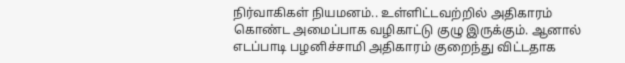நிர்வாகிகள் நியமனம்.. உள்ளிட்டவற்றில் அதிகாரம் கொண்ட அமைப்பாக வழிகாட்டு குழு இருக்கும். ஆனால் எடப்பாடி பழனிச்சாமி அதிகாரம் குறைந்து விட்டதாக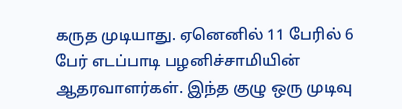கருத முடியாது. ஏனெனில் 11 பேரில் 6 பேர் எடப்பாடி பழனிச்சாமியின் ஆதரவாளர்கள். இந்த குழு ஒரு முடிவு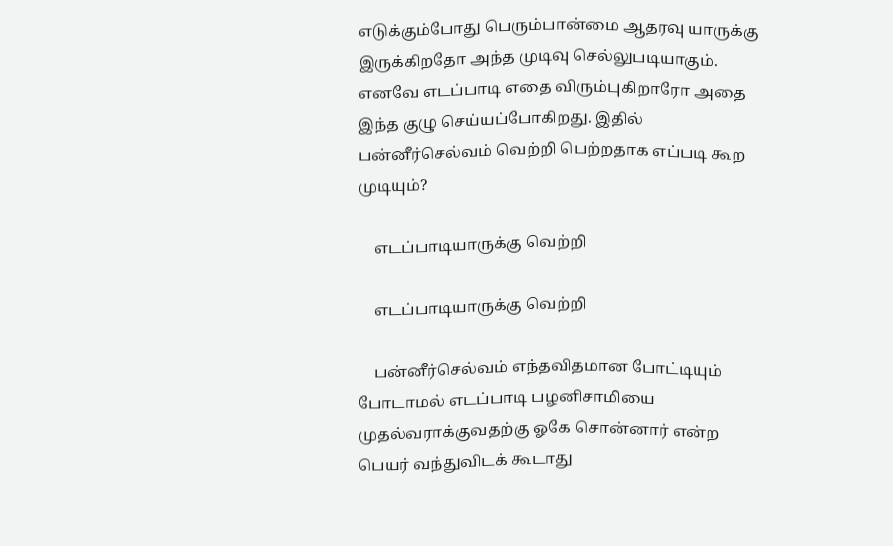எடுக்கும்போது பெரும்பான்மை ஆதரவு யாருக்கு இருக்கிறதோ அந்த முடிவு செல்லுபடியாகும். எனவே எடப்பாடி எதை விரும்புகிறாரோ அதை இந்த குழு செய்யப்போகிறது. இதில் பன்னீர்செல்வம் வெற்றி பெற்றதாக எப்படி கூற முடியும்?

    எடப்பாடியாருக்கு வெற்றி

    எடப்பாடியாருக்கு வெற்றி

    பன்னீர்செல்வம் எந்தவிதமான போட்டியும் போடாமல் எடப்பாடி பழனிசாமியை முதல்வராக்குவதற்கு ஓகே சொன்னார் என்ற பெயர் வந்துவிடக் கூடாது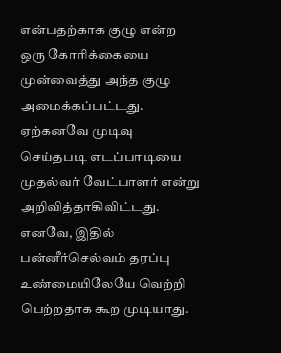என்பதற்காக குழு என்ற ஒரு கோரிக்கையை முன்வைத்து அந்த குழு அமைக்கப்பட்டது. ஏற்கனவே முடிவு செய்தபடி எடப்பாடியை முதல்வர் வேட்பாளர் என்று அறிவித்தாகிவிட்டது. எனவே, இதில் பன்னீர்செல்வம் தரப்பு உண்மையிலேயே வெற்றி பெற்றதாக கூற முடியாது.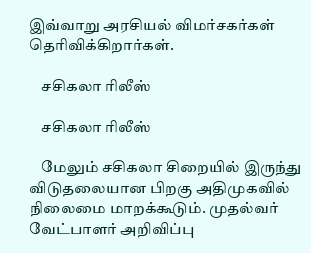இவ்வாறு அரசியல் விமர்சகர்கள் தெரிவிக்கிறார்கள்.

    சசிகலா ரிலீஸ்

    சசிகலா ரிலீஸ்

    மேலும் சசிகலா சிறையில் இருந்து விடுதலையான பிறகு அதிமுகவில் நிலைமை மாறக்கூடும். முதல்வர் வேட்பாளர் அறிவிப்பு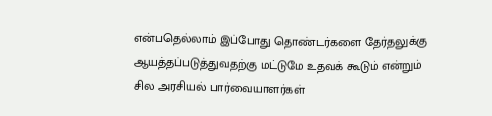என்பதெல்லாம் இப்போது தொண்டர்களை தேர்தலுக்கு ஆயத்தப்படுத்துவதற்கு மட்டுமே உதவக் கூடும் என்றும் சில அரசியல் பார்வையாளர்கள்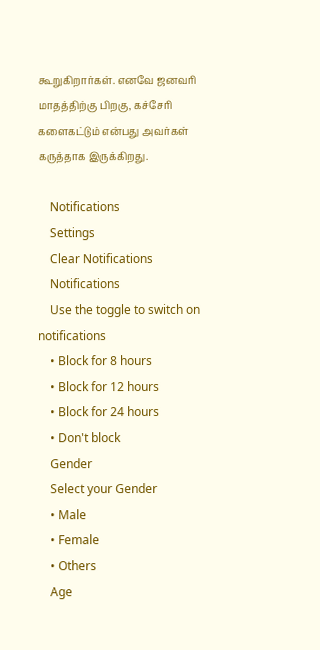கூறுகிறார்கள். எனவே ஜனவரி மாதத்திற்கு பிறகு, கச்சேரி களைகட்டும் என்பது அவர்கள் கருத்தாக இருக்கிறது.

    Notifications
    Settings
    Clear Notifications
    Notifications
    Use the toggle to switch on notifications
    • Block for 8 hours
    • Block for 12 hours
    • Block for 24 hours
    • Don't block
    Gender
    Select your Gender
    • Male
    • Female
    • Others
    Age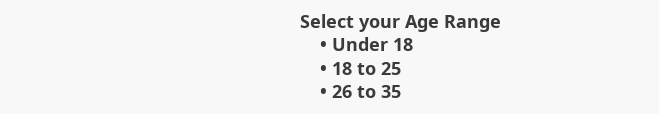Select your Age Range
    • Under 18
    • 18 to 25
    • 26 to 35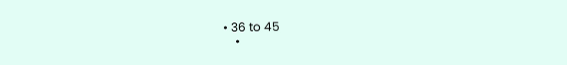• 36 to 45
    •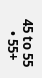45 to 55
    • 55+